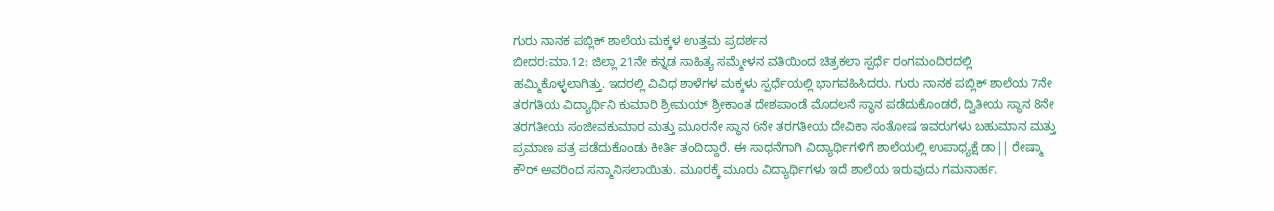ಗುರು ನಾನಕ ಪಬ್ಲಿಕ್ ಶಾಲೆಯ ಮಕ್ಕಳ ಉತ್ತಮ ಪ್ರದರ್ಶನ
ಬೀದರ:ಮಾ.12: ಜಿಲ್ಲಾ 21ನೇ ಕನ್ನಡ ಸಾಹಿತ್ಯ ಸಮ್ಮೇಳನ ವತಿಯಿಂದ ಚಿತ್ರಕಲಾ ಸ್ಪರ್ಧೆ ರಂಗಮಂದಿರದಲ್ಲಿ ಹಮ್ಮಿಕೊಳ್ಳಲಾಗಿತ್ತು. ಇದರಲ್ಲಿ ವಿವಿಧ ಶಾಳೆಗಳ ಮಕ್ಕಳು ಸ್ಪರ್ಧೆಯಲ್ಲಿ ಭಾಗವಹಿಸಿದರು. ಗುರು ನಾನಕ ಪಬ್ಲಿಕ್ ಶಾಲೆಯ 7ನೇ ತರಗತಿಯ ವಿದ್ಯಾರ್ಥಿನಿ ಕುಮಾರಿ ಶ್ರೀಮಯ್ ಶ್ರೀಕಾಂತ ದೇಶಪಾಂಡೆ ಮೊದಲನೆ ಸ್ಥಾನ ಪಡೆದುಕೊಂಡರೆ, ದ್ವಿತೀಯ ಸ್ಥಾನ 8ನೇ ತರಗತೀಯ ಸಂಜೀವಕುಮಾರ ಮತ್ತು ಮೂರನೇ ಸ್ಥಾನ 6ನೇ ತರಗತೀಯ ದೇವಿಕಾ ಸಂತೋಷ ಇವರುಗಳು ಬಹುಮಾನ ಮತ್ತು ಪ್ರಮಾಣ ಪತ್ರ ಪಡೆದುಕೊಂಡು ಕೀರ್ತಿ ತಂದಿದ್ದಾರೆ. ಈ ಸಾಧನೆಗಾಗಿ ವಿದ್ಯಾರ್ಥಿಗಳಿಗೆ ಶಾಲೆಯಲ್ಲಿ ಉಪಾಧ್ಯಕ್ಷೆ ಡಾ|| ರೇಷ್ಮಾ ಕೌರ್ ಅವರಿಂದ ಸನ್ಮಾನಿಸಲಾಯಿತು. ಮೂರಕ್ಕೆ ಮೂರು ವಿದ್ಯಾರ್ಥಿಗಳು ಇದೆ ಶಾಲೆಯ ಇರುವುದು ಗಮನಾರ್ಹ.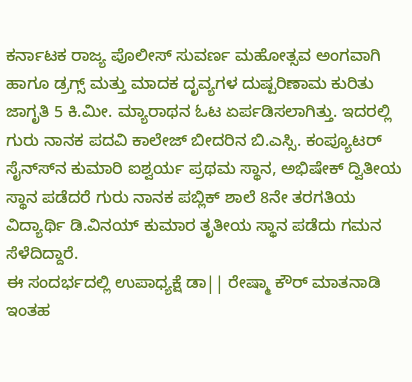ಕರ್ನಾಟಕ ರಾಜ್ಯ ಪೊಲೀಸ್ ಸುವರ್ಣ ಮಹೋತ್ಸವ ಅಂಗವಾಗಿ ಹಾಗೂ ಡ್ರಗ್ಸ್ ಮತ್ತು ಮಾದಕ ದೃವ್ಯಗಳ ದುಷ್ಪರಿಣಾಮ ಕುರಿತು ಜಾಗೃತಿ 5 ಕಿ.ಮೀ. ಮ್ಯಾರಾಥನ ಓಟ ಏರ್ಪಡಿಸಲಾಗಿತ್ತು. ಇದರಲ್ಲಿ ಗುರು ನಾನಕ ಪದವಿ ಕಾಲೇಜ್ ಬೀದರಿನ ಬಿ.ಎಸ್ಸಿ. ಕಂಪ್ಯೂಟರ್ ಸೈನ್ಸ್‍ನ ಕುಮಾರಿ ಐಶ್ವರ್ಯ ಪ್ರಥಮ ಸ್ಥಾನ, ಅಭಿಷೇಕ್ ದ್ವಿತೀಯ ಸ್ಥಾನ ಪಡೆದರೆ ಗುರು ನಾನಕ ಪಬ್ಲಿಕ್ ಶಾಲೆ 8ನೇ ತರಗತಿಯ ವಿದ್ಯಾರ್ಥಿ ಡಿ.ವಿನಯ್ ಕುಮಾರ ತೃತೀಯ ಸ್ಥಾನ ಪಡೆದು ಗಮನ ಸೆಳೆದಿದ್ದಾರೆ.
ಈ ಸಂದರ್ಭದಲ್ಲಿ ಉಪಾಧ್ಯಕ್ಷೆ ಡಾ|| ರೇಷ್ಮಾ ಕೌರ್ ಮಾತನಾಡಿ ಇಂತಹ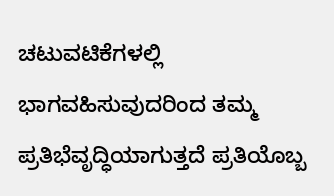ಚಟುವಟಿಕೆಗಳಲ್ಲಿ ಭಾಗವಹಿಸುವುದರಿಂದ ತಮ್ಮ ಪ್ರತಿಭೆವೃದ್ಧಿಯಾಗುತ್ತದೆ ಪ್ರತಿಯೊಬ್ಬ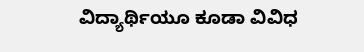ವಿದ್ಯಾರ್ಥಿಯೂ ಕೂಡಾ ವಿವಿಧ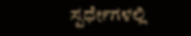ಸ್ಪರ್ಧೇಗಳಲ್ಲಿ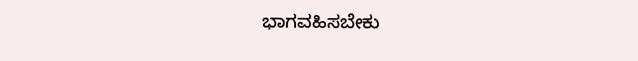ಭಾಗವಹಿಸಬೇಕು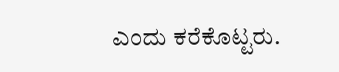ಎಂದು ಕರೆಕೊಟ್ಟರು.